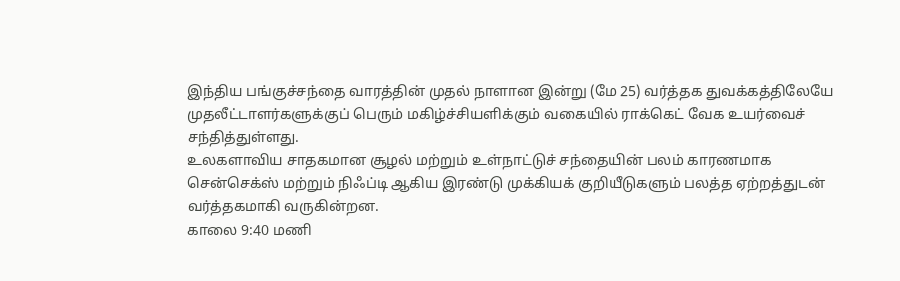இந்திய பங்குச்சந்தை வாரத்தின் முதல் நாளான இன்று (மே 25) வர்த்தக துவக்கத்திலேயே முதலீட்டாளர்களுக்குப் பெரும் மகிழ்ச்சியளிக்கும் வகையில் ராக்கெட் வேக உயர்வைச் சந்தித்துள்ளது.
உலகளாவிய சாதகமான சூழல் மற்றும் உள்நாட்டுச் சந்தையின் பலம் காரணமாக சென்செக்ஸ் மற்றும் நிஃப்டி ஆகிய இரண்டு முக்கியக் குறியீடுகளும் பலத்த ஏற்றத்துடன் வர்த்தகமாகி வருகின்றன.
காலை 9:40 மணி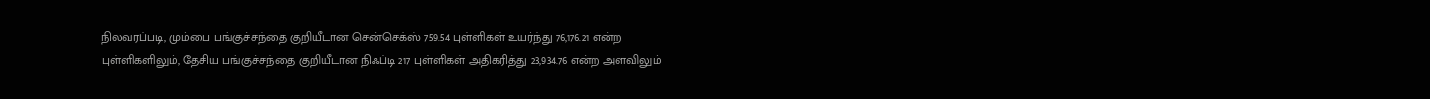நிலவரப்படி, மும்பை பங்குச்சந்தை குறியீடான சென்செக்ஸ் 759.54 புள்ளிகள் உயர்ந்து 76,176.21 என்ற புள்ளிகளிலும், தேசிய பங்குச்சந்தை குறியீடான நிஃப்டி 217 புள்ளிகள் அதிகரித்து 23,934.76 என்ற அளவிலும்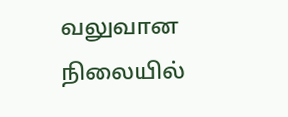வலுவான நிலையில்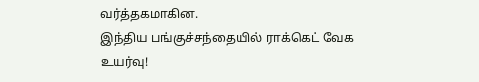வர்த்தகமாகின.
இந்திய பங்குச்சந்தையில் ராக்கெட் வேக உயர்வு!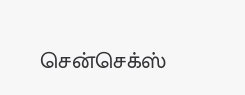சென்செக்ஸ்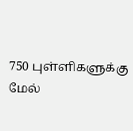750 புள்ளிகளுக்கு மேல்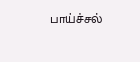பாய்ச்சல்